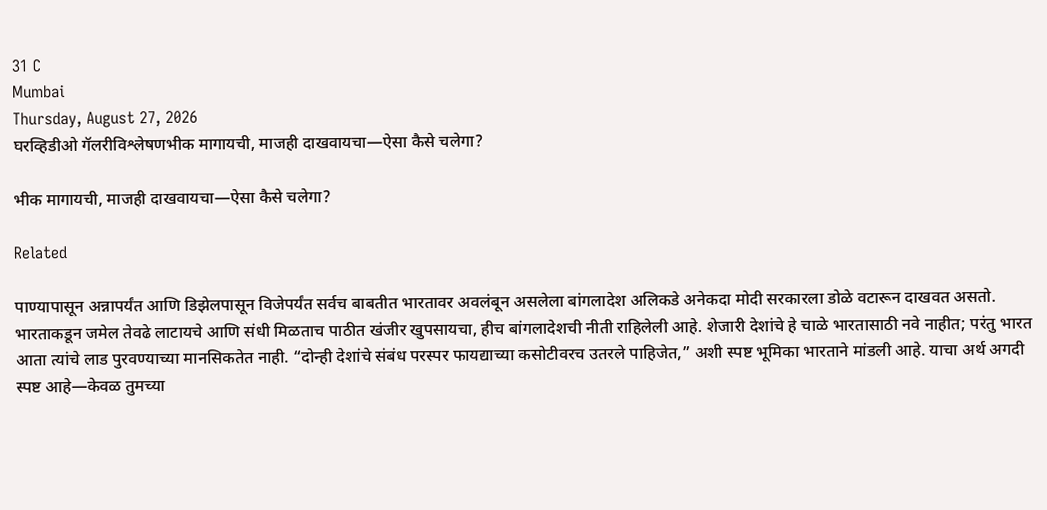31 C
Mumbai
Thursday, August 27, 2026
घरव्हिडीओ गॅलरीविश्लेषणभीक मागायची, माजही दाखवायचा—ऐसा कैसे चलेगा?

भीक मागायची, माजही दाखवायचा—ऐसा कैसे चलेगा?

Related

पाण्यापासून अन्नापर्यंत आणि डिझेलपासून विजेपर्यंत सर्वच बाबतीत भारतावर अवलंबून असलेला बांगलादेश अलिकडे अनेकदा मोदी सरकारला डोळे वटारून दाखवत असतो. भारताकडून जमेल तेवढे लाटायचे आणि संधी मिळताच पाठीत खंजीर खुपसायचा, हीच बांगलादेशची नीती राहिलेली आहे. शेजारी देशांचे हे चाळे भारतासाठी नवे नाहीत; परंतु भारत आता त्यांचे लाड पुरवण्याच्या मानसिकतेत नाही. “दोन्ही देशांचे संबंध परस्पर फायद्याच्या कसोटीवरच उतरले पाहिजेत,” अशी स्पष्ट भूमिका भारताने मांडली आहे. याचा अर्थ अगदी स्पष्ट आहे—केवळ तुमच्या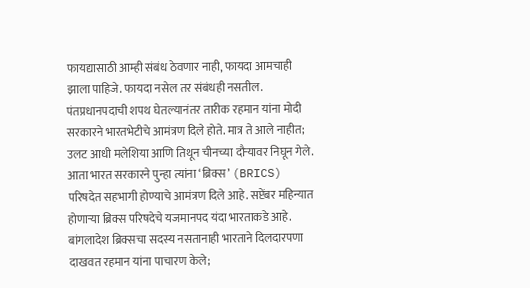फायद्यासाठी आम्ही संबंध ठेवणार नाही, फायदा आमचाही झाला पाहिजे. फायदा नसेल तर संबंधही नसतील. पंतप्रधानपदाची शपथ घेतल्यानंतर तारीक रहमान यांना मोदी सरकारने भारतभेटीचे आमंत्रण दिले होते. मात्र ते आले नाहीत; उलट आधी मलेशिया आणि तिथून चीनच्या दौऱ्यावर निघून गेले. आता भारत सरकारने पुन्हा त्यांना ‘ब्रिक्स’ (BRICS) परिषदेत सहभागी होण्याचे आमंत्रण दिले आहे. सप्टेंबर महिन्यात होणाऱ्या ब्रिक्स परिषदेचे यजमानपद यंदा भारताकडे आहे. बांगलादेश ब्रिक्सचा सदस्य नसतानाही भारताने दिलदारपणा दाखवत रहमान यांना पाचारण केले;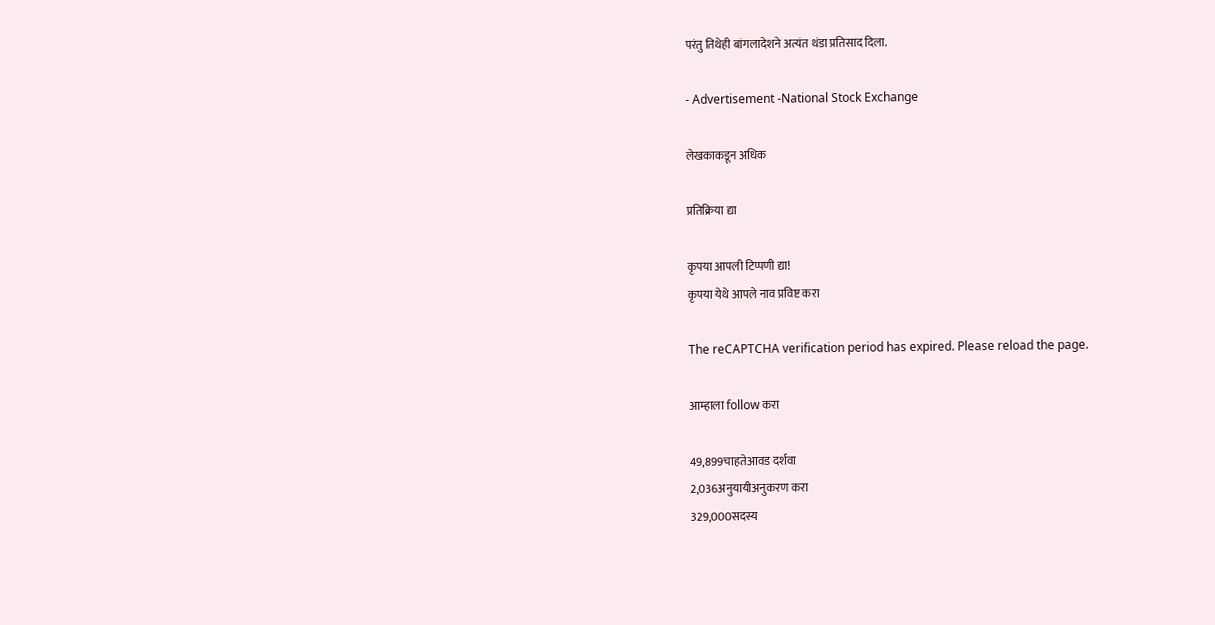परंतु तिथेही बांगलादेशने अत्यंत थंडा प्रतिसाद दिला.

- Advertisement -National Stock Exchange

लेखकाकडून अधिक

प्रतिक्रिया द्या

कृपया आपली टिप्पणी द्या!
कृपया येथे आपले नाव प्रविष्ट करा

The reCAPTCHA verification period has expired. Please reload the page.

आम्हाला follow करा

49,899चाहतेआवड दर्शवा
2,036अनुयायीअनुकरण करा
329,000सदस्य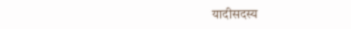यादीसदस्य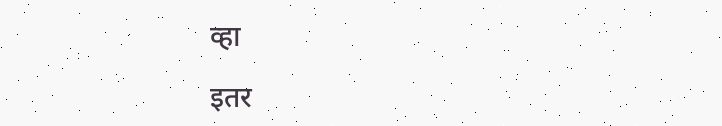व्हा

इतर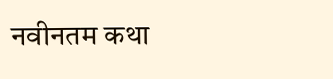नवीनतम कथा